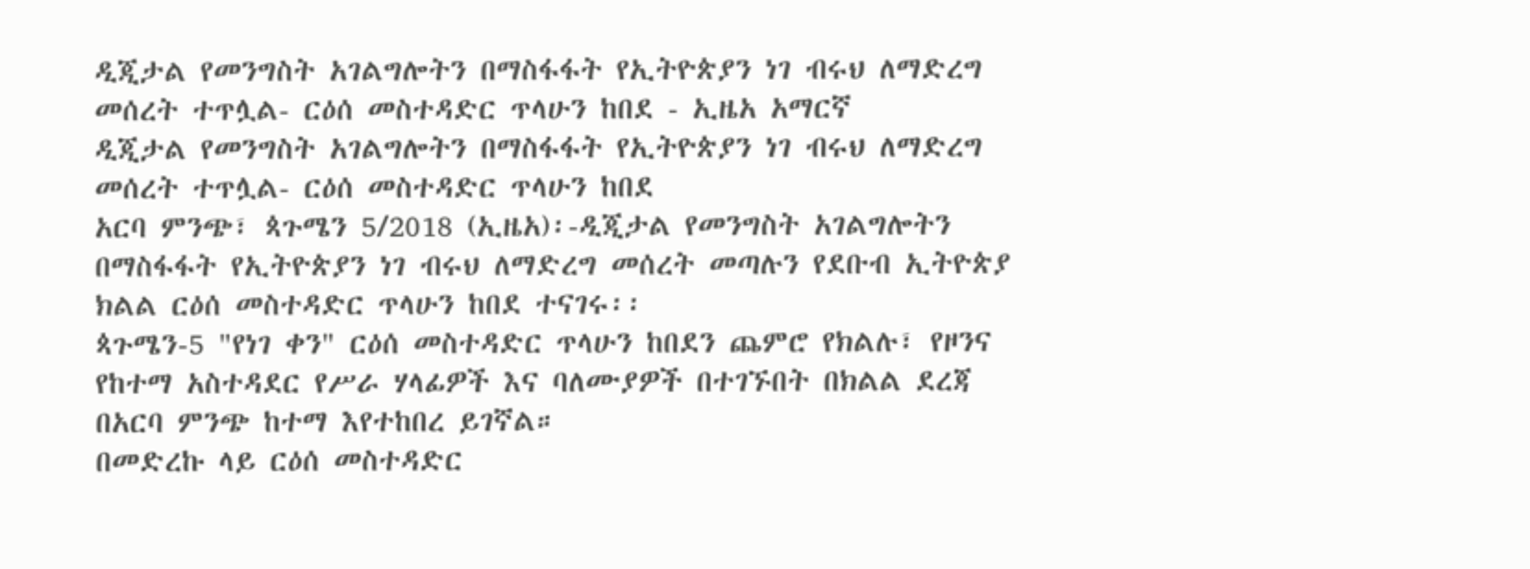ዲጂታል የመንግስት አገልግሎትን በማስፋፋት የኢትዮጵያን ነገ ብሩህ ለማድረግ መሰረት ተጥሏል- ርዕሰ መስተዳድር ጥላሁን ከበደ - ኢዜአ አማርኛ
ዲጂታል የመንግስት አገልግሎትን በማስፋፋት የኢትዮጵያን ነገ ብሩህ ለማድረግ መሰረት ተጥሏል- ርዕሰ መስተዳድር ጥላሁን ከበደ
አርባ ምንጭ፣ ጳጉሜን 5/2018 (ኢዜአ)፡-ዲጂታል የመንግስት አገልግሎትን በማስፋፋት የኢትዮጵያን ነገ ብሩህ ለማድረግ መሰረት መጣሉን የደቡብ ኢትዮጵያ ክልል ርዕሰ መስተዳድር ጥላሁን ከበደ ተናገሩ፡፡
ጳጉሜን-5 "የነገ ቀን" ርዕሰ መስተዳድር ጥላሁን ከበደን ጨምሮ የክልሉ፣ የዞንና የከተማ አስተዳደር የሥራ ሃላፊዎች እና ባለሙያዎች በተገኙበት በክልል ደረጃ በአርባ ምንጭ ከተማ እየተከበረ ይገኛል።
በመድረኩ ላይ ርዕሰ መስተዳድር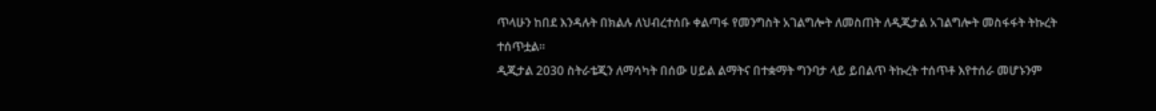ጥላሁን ከበደ እንዳሉት በክልሉ ለህብረተሰቡ ቀልጣፋ የመንግስት አገልግሎት ለመስጠት ለዲጂታል አገልግሎት መስፋፋት ትኩረት ተሰጥቷል።
ዲጂታል 2030 ስትራቴጂን ለማሳካት በሰው ሀይል ልማትና በተቋማት ግንባታ ላይ ይበልጥ ትኩረት ተሰጥቶ እየተሰራ መሆኑንም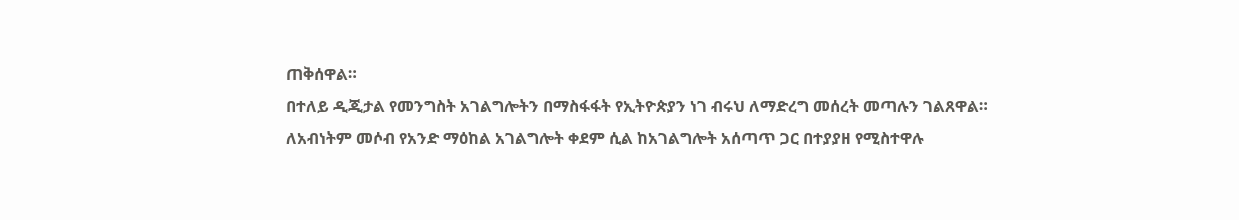ጠቅሰዋል።
በተለይ ዲጂታል የመንግስት አገልግሎትን በማስፋፋት የኢትዮጵያን ነገ ብሩህ ለማድረግ መሰረት መጣሉን ገልጸዋል።
ለአብነትም መሶብ የአንድ ማዕከል አገልግሎት ቀደም ሲል ከአገልግሎት አሰጣጥ ጋር በተያያዘ የሚስተዋሉ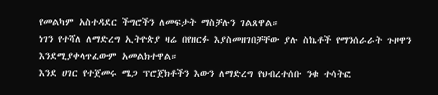የመልካም አስተዳደር ችግሮችን ለመፍታት ማስቻሉን ገልጸዋል።
ነገን የተሻለ ለማድረግ ኢትዮጵያ ዛሬ በየዘርፉ እያስመዘገበቻቸው ያሉ ስኬቶች የማንሰራራት ጉዞዋን እንደሚያቀላጥፈውም አመልክተዋል።
እንደ ሀገር የተጀመሩ ሜጋ ፕሮጀክቶችን እውን ለማድረግ የህብረተሰቡ ንቁ ተሳትፎ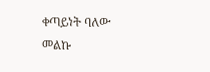ቀጣይነት ባለው መልኩ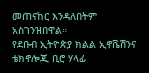መጠናከር እንዳለበትም አስገንዝበዋል።
የደቡብ ኢትዮጵያ ክልል ኢኖቬሽንና ቴክኖሎጂ ቢሮ ሃላፊ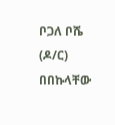ቦጋለ ቦሼ (ዶ/ር) በበኩላቸው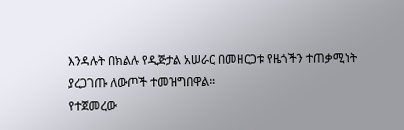እንዳሉት በክልሉ የዲጅታል አሠራር በመዘርጋቱ የዜጎችን ተጠቃሚነት ያረጋገጡ ለውጦች ተመዝግበዋል።
የተጀመረው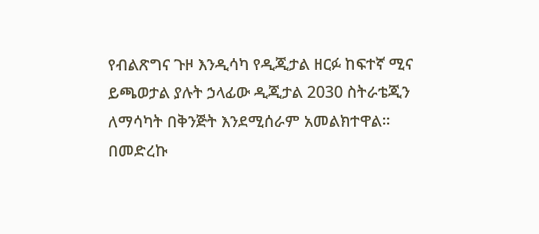የብልጽግና ጉዞ እንዲሳካ የዲጂታል ዘርፉ ከፍተኛ ሚና ይጫወታል ያሉት ኃላፊው ዲጂታል 2030 ስትራቴጂን ለማሳካት በቅንጅት እንደሚሰራም አመልክተዋል።
በመድረኩ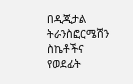በዲጂታል ትራንስፎርሜሽን ስኬቶችና የወደፊት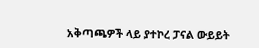አቅጣጫዎች ላይ ያተኮረ ፓናል ውይይት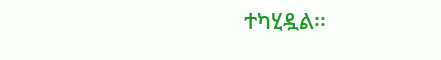ተካሂዷል፡፡